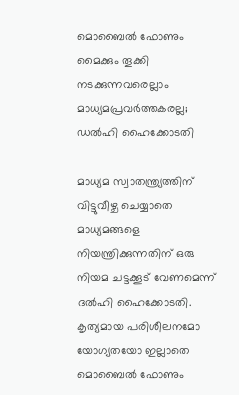മൊബൈല്‍ ഫോണും മൈക്കും തൂക്കി നടക്കുന്നവരെല്ലാം മാധ്യമപ്രവര്‍ത്തകരല്ല; ഡല്‍ഹി ഹൈക്കോടതി

മാധ്യമ സ്വാതന്ത്ര്യത്തിന് വിട്ടുവീഴ്ച ചെയ്യാതെ മാധ്യമങ്ങളെ നിയന്ത്രിക്കുന്നതിന് ഒരു നിയമ ചട്ടക്കൂട് വേണമെന്ന് ദല്‍ഹി ഹൈക്കോടതി. കൃത്യമായ പരിശീലനമോ യോഗ്യതയോ ഇല്ലാതെ മൊബൈല്‍ ഫോണും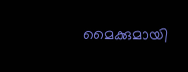മൈക്കുമായി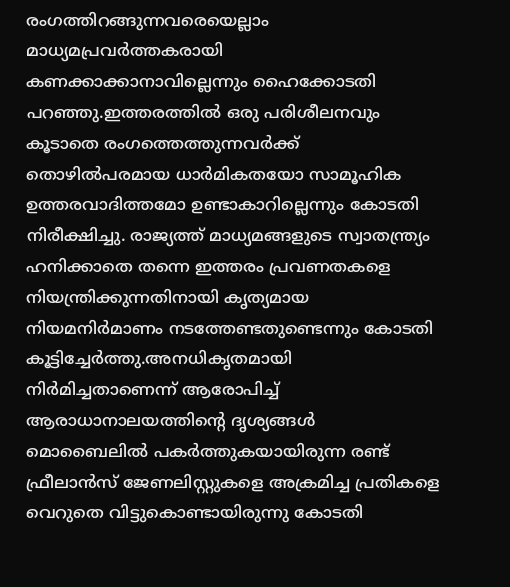രംഗത്തിറങ്ങുന്നവരെയെല്ലാം മാധ്യമപ്രവര്‍ത്തകരായി കണക്കാക്കാനാവില്ലെന്നും ഹൈക്കോടതി പറഞ്ഞു.ഇത്തരത്തില്‍ ഒരു പരിശീലനവും കൂടാതെ രംഗത്തെത്തുന്നവര്‍ക്ക് തൊഴില്‍പരമായ ധാര്‍മികതയോ സാമൂഹിക ഉത്തരവാദിത്തമോ ഉണ്ടാകാറില്ലെന്നും കോടതി നിരീക്ഷിച്ചു. രാജ്യത്ത് മാധ്യമങ്ങളുടെ സ്വാതന്ത്ര്യം ഹനിക്കാതെ തന്നെ ഇത്തരം പ്രവണതകളെ നിയന്ത്രിക്കുന്നതിനായി കൃത്യമായ നിയമനിര്‍മാണം നടത്തേണ്ടതുണ്ടെന്നും കോടതി കൂട്ടിച്ചേര്‍ത്തു.അനധികൃതമായി നിര്‍മിച്ചതാണെന്ന് ആരോപിച്ച് ആരാധാനാലയത്തിന്റെ ദൃശ്യങ്ങള്‍ മൊബൈലില്‍ പകര്‍ത്തുകയായിരുന്ന രണ്ട് ഫ്രീലാന്‍സ് ജേണലിസ്റ്റുകളെ അക്രമിച്ച പ്രതികളെ വെറുതെ വിട്ടുകൊണ്ടായിരുന്നു കോടതി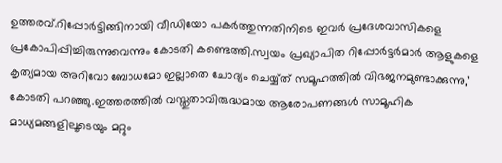ഉത്തരവ്.റിപ്പോര്‍ട്ടിങ്ങിനായി വീഡിയോ പകര്‍ത്തുന്നതിനിടെ ഇവര്‍ പ്രദേശവാസികളെ പ്രകോപിപ്പിച്ചിരുന്നുവെന്നും കോടതി കണ്ടെത്തി.സ്വയം പ്രഖ്യാപിത റിപ്പോര്‍ട്ടര്‍മാര്‍ ആളുകളെ കൃത്യമായ അറിവോ ബോധമോ ഇല്ലാതെ ചോദ്യം ചെയ്യ്ത് സമൂഹത്തില്‍ വിഭജനമുണ്ടാക്കുന്നു,’ കോടതി പറഞ്ഞു.ഇത്തരത്തില്‍ വസ്തുതാവിരുദ്ധമായ ആരോപണങ്ങള്‍ സാമൂഹിക മാധ്യമങ്ങളിലൂടെയും മറ്റും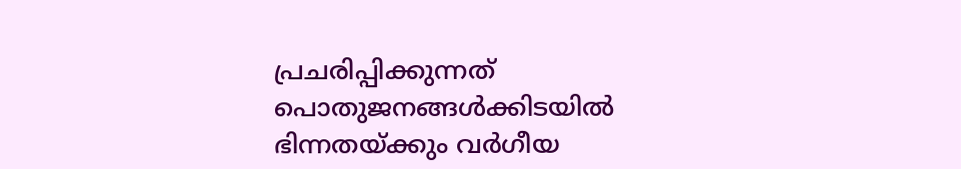പ്രചരിപ്പിക്കുന്നത് പൊതുജനങ്ങള്‍ക്കിടയില്‍ ഭിന്നതയ്ക്കും വര്‍ഗീയ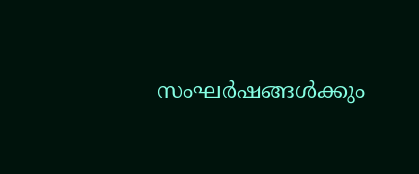സംഘര്‍ഷങ്ങള്‍ക്കും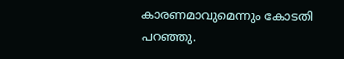കാരണമാവുമെന്നും കോടതി പറഞ്ഞു.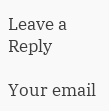Leave a Reply

Your email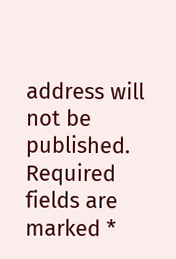address will not be published. Required fields are marked *